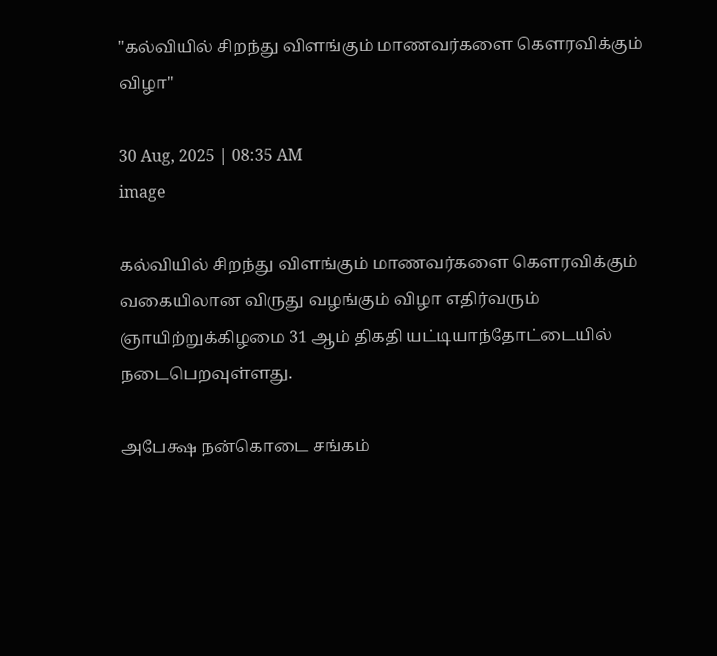"கல்வியில் சிறந்து விளங்கும் மாணவர்களை கௌரவிக்கும் விழா"

30 Aug, 2025 | 08:35 AM
image

கல்வியில் சிறந்து விளங்கும் மாணவர்களை கௌரவிக்கும் வகையிலான விருது வழங்கும் விழா எதிர்வரும் ஞாயிற்றுக்கிழமை 31 ஆம் திகதி யட்டியாந்தோட்டையில் நடைபெறவுள்ளது.

அபேக்ஷ நன்கொடை சங்கம்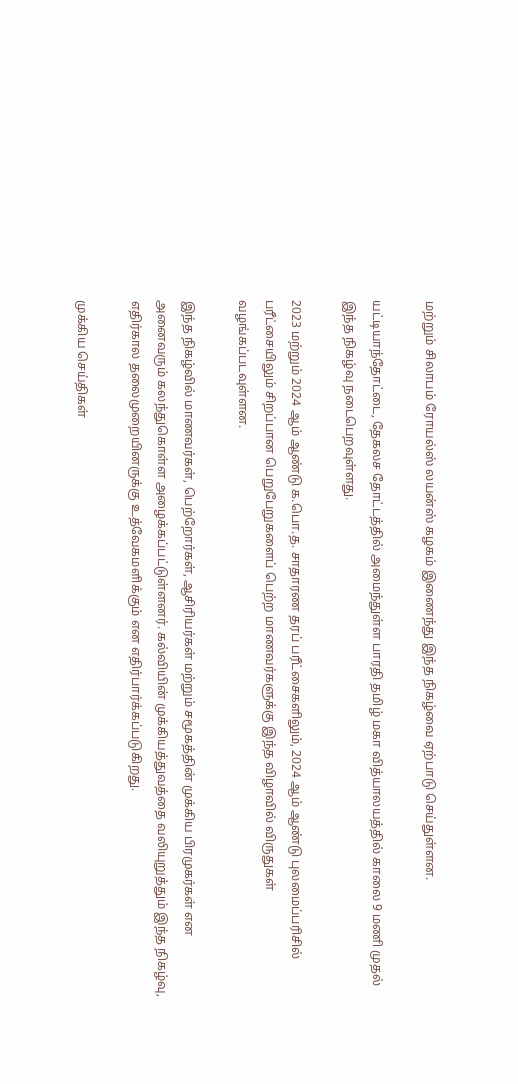மற்றும் சிலாபம் ரோயல்ஸ் லயன்ஸ் கழகம் இணைந்து இந்த நிகழ்வை ஏற்பாடு செய்துள்ளன.

யட்டியாந்தோட்டை, தேகலச தோட்டத்தில் அமைந்துள்ள பாரதி தமிழ் மகா வித்யாலயத்தில் காலை 9 மணி முதல் இந்த நிகழ்வு நடைபெறவுள்ளது.

2023 மற்றும் 2024 ஆம் ஆண்டு க.பொ.த. சாதாரண தரப் பரீட்சைகளிலும், 2024 ஆம் ஆண்டு புலமைப்பரிசில் பரீட்சையிலும் சிறப்பான பெறுபேறுகளைப் பெற்ற மாணவர்களுக்கு இந்த விழாவில் விருதுகள் வழங்கப்படவுள்ளன.

இந்த நிகழ்வில் மாணவர்கள், பெற்றோர்கள், ஆசிரியர்கள் மற்றும் சமூகத்தின் முக்கிய பிரமுகர்கள் என அனைவரும் கலந்துகொள்ள அழைக்கப்பட்டுள்ளனர். கல்வியின் முக்கியத்துவத்தை வலியுறுத்தும் இந்த நிகழ்வு, எதிர்கால தலைமுறையினருக்கு உத்வேகமளிக்கும் என எதிர்பார்க்கப்படுகிறது.

முக்கிய செய்திகள்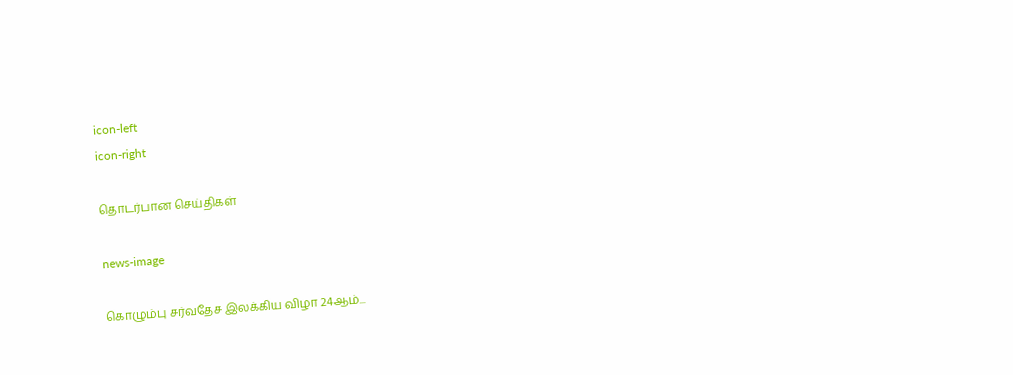icon-left
icon-right

தொடர்பான செய்திகள்

news-image

கொழும்பு சர்வதேச இலக்கிய விழா 24ஆம்...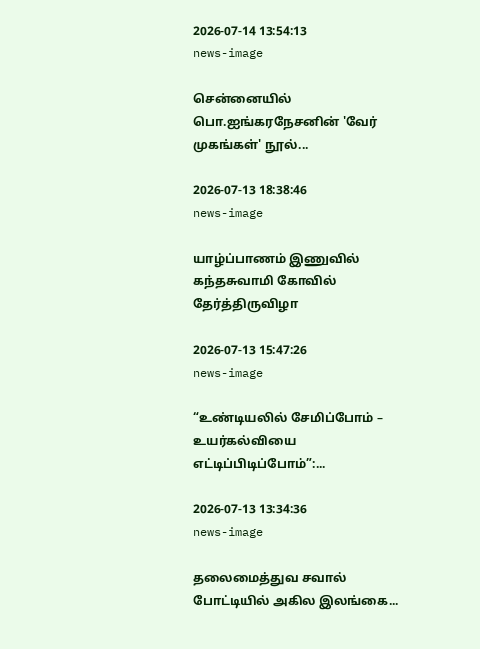2026-07-14 13:54:13
news-image

சென்னையில் பொ.ஐங்கரநேசனின் 'வேர் முகங்கள்' நூல்...

2026-07-13 18:38:46
news-image

யாழ்ப்பாணம் இணுவில் கந்தசுவாமி கோவில் தேர்த்திருவிழா

2026-07-13 15:47:26
news-image

“உண்டியலில் சேமிப்போம் – உயர்கல்வியை எட்டிப்பிடிப்போம்”:...

2026-07-13 13:34:36
news-image

தலைமைத்துவ சவால் போட்டியில் அகில இலங்கை...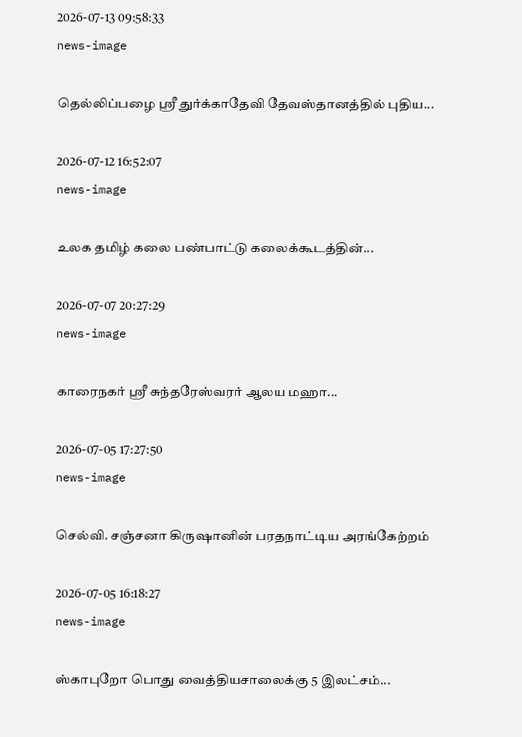2026-07-13 09:58:33
news-image

தெல்லிப்பழை ஸ்ரீ துர்க்காதேவி தேவஸ்தானத்தில் புதிய...

2026-07-12 16:52:07
news-image

உலக தமிழ் கலை பண்பாட்டு கலைக்கூடத்தின்...

2026-07-07 20:27:29
news-image

காரைநகர் ஸ்ரீ சுந்தரேஸ்வரர் ஆலய மஹா...

2026-07-05 17:27:50
news-image

செல்வி. சஞ்சனா கிருஷானின் பரதநாட்டிய அரங்கேற்றம்

2026-07-05 16:18:27
news-image

ஸ்காபுறோ பொது வைத்தியசாலைக்கு 5 இலட்சம்...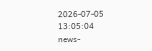2026-07-05 13:05:04
news-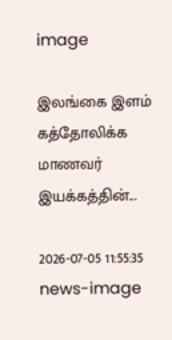image

இலங்கை இளம் கத்தோலிக்க மாணவர் இயக்கத்தின்...

2026-07-05 11:55:35
news-image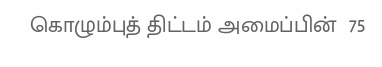கொழும்புத் திட்டம் அமைப்பின்  75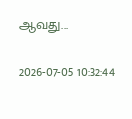ஆவது...

2026-07-05 10:32:44